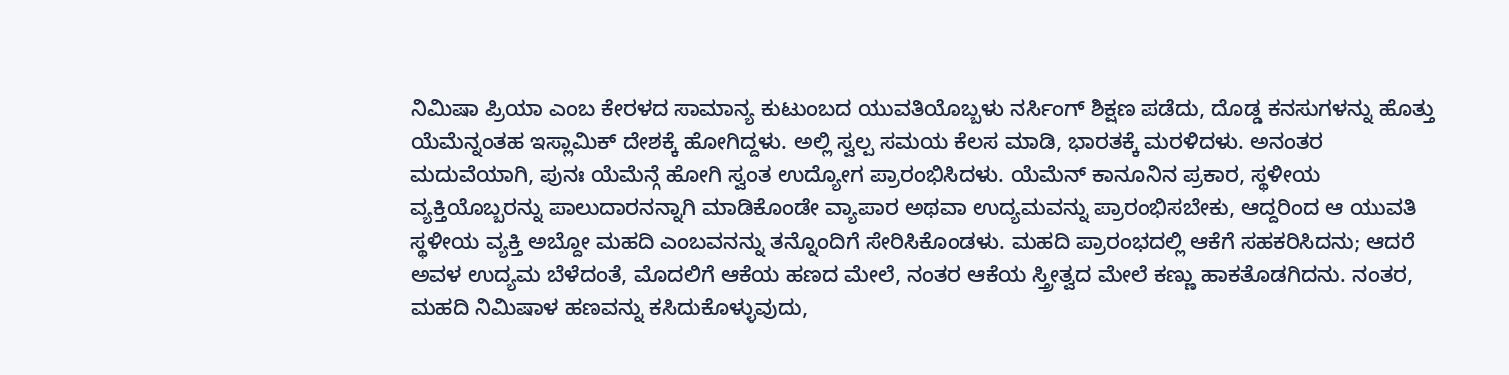ನಿಮಿಷಾ ಪ್ರಿಯಾ ಎಂಬ ಕೇರಳದ ಸಾಮಾನ್ಯ ಕುಟುಂಬದ ಯುವತಿಯೊಬ್ಬಳು ನರ್ಸಿಂಗ್ ಶಿಕ್ಷಣ ಪಡೆದು, ದೊಡ್ಡ ಕನಸುಗಳನ್ನು ಹೊತ್ತು ಯೆಮೆನ್ನಂತಹ ಇಸ್ಲಾಮಿಕ್ ದೇಶಕ್ಕೆ ಹೋಗಿದ್ದಳು. ಅಲ್ಲಿ ಸ್ವಲ್ಪ ಸಮಯ ಕೆಲಸ ಮಾಡಿ, ಭಾರತಕ್ಕೆ ಮರಳಿದಳು. ಅನಂತರ ಮದುವೆಯಾಗಿ, ಪುನಃ ಯೆಮೆನ್ಗೆ ಹೋಗಿ ಸ್ವಂತ ಉದ್ಯೋಗ ಪ್ರಾರಂಭಿಸಿದಳು. ಯೆಮೆನ್ ಕಾನೂನಿನ ಪ್ರಕಾರ, ಸ್ಥಳೀಯ ವ್ಯಕ್ತಿಯೊಬ್ಬರನ್ನು ಪಾಲುದಾರನನ್ನಾಗಿ ಮಾಡಿಕೊಂಡೇ ವ್ಯಾಪಾರ ಅಥವಾ ಉದ್ಯಮವನ್ನು ಪ್ರಾರಂಭಿಸಬೇಕು, ಆದ್ದರಿಂದ ಆ ಯುವತಿ ಸ್ಥಳೀಯ ವ್ಯಕ್ತಿ ಅಬ್ದೋ ಮಹದಿ ಎಂಬವನನ್ನು ತನ್ನೊಂದಿಗೆ ಸೇರಿಸಿಕೊಂಡಳು. ಮಹದಿ ಪ್ರಾರಂಭದಲ್ಲಿ ಆಕೆಗೆ ಸಹಕರಿಸಿದನು; ಆದರೆ ಅವಳ ಉದ್ಯಮ ಬೆಳೆದಂತೆ, ಮೊದಲಿಗೆ ಆಕೆಯ ಹಣದ ಮೇಲೆ, ನಂತರ ಆಕೆಯ ಸ್ತ್ರೀತ್ವದ ಮೇಲೆ ಕಣ್ಣು ಹಾಕತೊಡಗಿದನು. ನಂತರ, ಮಹದಿ ನಿಮಿಷಾಳ ಹಣವನ್ನು ಕಸಿದುಕೊಳ್ಳುವುದು,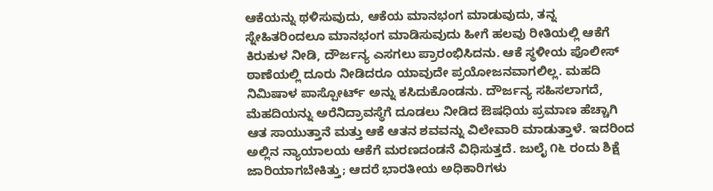ಆಕೆಯನ್ನು ಥಳಿಸುವುದು, ಆಕೆಯ ಮಾನಭಂಗ ಮಾಡುವುದು, ತನ್ನ ಸ್ನೇಹಿತರಿಂದಲೂ ಮಾನಭಂಗ ಮಾಡಿಸುವುದು ಹೀಗೆ ಹಲವು ರೀತಿಯಲ್ಲಿ ಆಕೆಗೆ ಕಿರುಕುಳ ನೀಡಿ, ದೌರ್ಜನ್ಯ ಎಸಗಲು ಪ್ರಾರಂಭಿಸಿದನು. ಆಕೆ ಸ್ಥಳೀಯ ಪೊಲೀಸ್ ಠಾಣೆಯಲ್ಲಿ ದೂರು ನೀಡಿದರೂ ಯಾವುದೇ ಪ್ರಯೋಜನವಾಗಲಿಲ್ಲ. ಮಹದಿ ನಿಮಿಷಾಳ ಪಾಸ್ಪೋರ್ಟ್ ಅನ್ನು ಕಸಿದುಕೊಂಡನು. ದೌರ್ಜನ್ಯ ಸಹಿಸಲಾಗದೆ, ಮೆಹದಿಯನ್ನು ಅರೆನಿದ್ರಾವಸ್ಥೆಗೆ ದೂಡಲು ನೀಡಿದ ಔಷಧಿಯ ಪ್ರಮಾಣ ಹೆಚ್ಚಾಗಿ ಆತ ಸಾಯುತ್ತಾನೆ ಮತ್ತು ಆಕೆ ಆತನ ಶವವನ್ನು ವಿಲೇವಾರಿ ಮಾಡುತ್ತಾಳೆ. ಇದರಿಂದ ಅಲ್ಲಿನ ನ್ಯಾಯಾಲಯ ಆಕೆಗೆ ಮರಣದಂಡನೆ ವಿಧಿಸುತ್ತದೆ. ಜುಲೈ ೧೬ ರಂದು ಶಿಕ್ಷೆ ಜಾರಿಯಾಗಬೇಕಿತ್ತು; ಆದರೆ ಭಾರತೀಯ ಅಧಿಕಾರಿಗಳು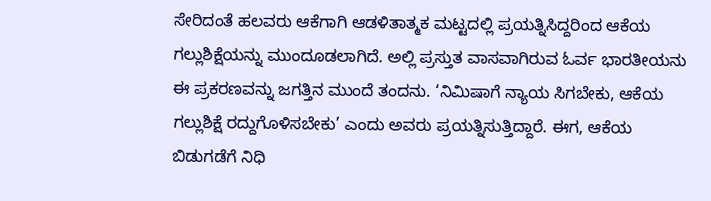ಸೇರಿದಂತೆ ಹಲವರು ಆಕೆಗಾಗಿ ಆಡಳಿತಾತ್ಮಕ ಮಟ್ಟದಲ್ಲಿ ಪ್ರಯತ್ನಿಸಿದ್ದರಿಂದ ಆಕೆಯ ಗಲ್ಲುಶಿಕ್ಷೆಯನ್ನು ಮುಂದೂಡಲಾಗಿದೆ. ಅಲ್ಲಿ ಪ್ರಸ್ತುತ ವಾಸವಾಗಿರುವ ಓರ್ವ ಭಾರತೀಯನು ಈ ಪ್ರಕರಣವನ್ನು ಜಗತ್ತಿನ ಮುಂದೆ ತಂದನು. ‘ನಿಮಿಷಾಗೆ ನ್ಯಾಯ ಸಿಗಬೇಕು, ಆಕೆಯ ಗಲ್ಲುಶಿಕ್ಷೆ ರದ್ದುಗೊಳಿಸಬೇಕು’ ಎಂದು ಅವರು ಪ್ರಯತ್ನಿಸುತ್ತಿದ್ದಾರೆ. ಈಗ, ಆಕೆಯ ಬಿಡುಗಡೆಗೆ ನಿಧಿ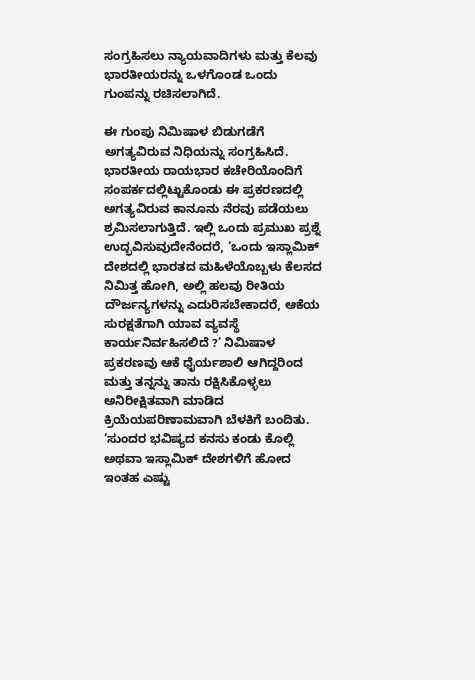ಸಂಗ್ರಹಿಸಲು ನ್ಯಾಯವಾದಿಗಳು ಮತ್ತು ಕೆಲವು ಭಾರತೀಯರನ್ನು ಒಳಗೊಂಡ ಒಂದು ಗುಂಪನ್ನು ರಚಿಸಲಾಗಿದೆ.

ಈ ಗುಂಪು ನಿಮಿಷಾಳ ಬಿಡುಗಡೆಗೆ ಅಗತ್ಯವಿರುವ ನಿಧಿಯನ್ನು ಸಂಗ್ರಹಿಸಿದೆ. ಭಾರತೀಯ ರಾಯಭಾರ ಕಚೇರಿಯೊಂದಿಗೆ ಸಂಪರ್ಕದಲ್ಲಿಟ್ಟುಕೊಂಡು ಈ ಪ್ರಕರಣದಲ್ಲಿ ಅಗತ್ಯವಿರುವ ಕಾನೂನು ನೆರವು ಪಡೆಯಲು ಶ್ರಮಿಸಲಾಗುತ್ತಿದೆ. ಇಲ್ಲಿ ಒಂದು ಪ್ರಮುಖ ಪ್ರಶ್ನೆ ಉದ್ಭವಿಸುವುದೇನೆಂದರೆ, ‘ಒಂದು ಇಸ್ಲಾಮಿಕ್ ದೇಶದಲ್ಲಿ ಭಾರತದ ಮಹಿಳೆಯೊಬ್ಬಳು ಕೆಲಸದ ನಿಮಿತ್ತ ಹೋಗಿ, ಅಲ್ಲಿ ಹಲವು ರೀತಿಯ ದೌರ್ಜನ್ಯಗಳನ್ನು ಎದುರಿಸಬೇಕಾದರೆ, ಆಕೆಯ ಸುರಕ್ಷತೆಗಾಗಿ ಯಾವ ವ್ಯವಸ್ಥೆ ಕಾರ್ಯನಿರ್ವಹಿಸಲಿದೆ ?’ ನಿಮಿಷಾಳ ಪ್ರಕರಣವು ಆಕೆ ಧೈರ್ಯಶಾಲಿ ಆಗಿದ್ದರಿಂದ ಮತ್ತು ತನ್ನನ್ನು ತಾನು ರಕ್ಷಿಸಿಕೊಳ್ಳಲು ಅನಿರೀಕ್ಷಿತವಾಗಿ ಮಾಡಿದ ಕ್ರಿಯೆಯಪರಿಣಾಮವಾಗಿ ಬೆಳಕಿಗೆ ಬಂದಿತು. ‘ಸುಂದರ ಭವಿಷ್ಯದ ಕನಸು ಕಂಡು ಕೊಲ್ಲಿ ಅಥವಾ ಇಸ್ಲಾಮಿಕ್ ದೇಶಗಳಿಗೆ ಹೋದ ಇಂತಹ ಎಷ್ಟು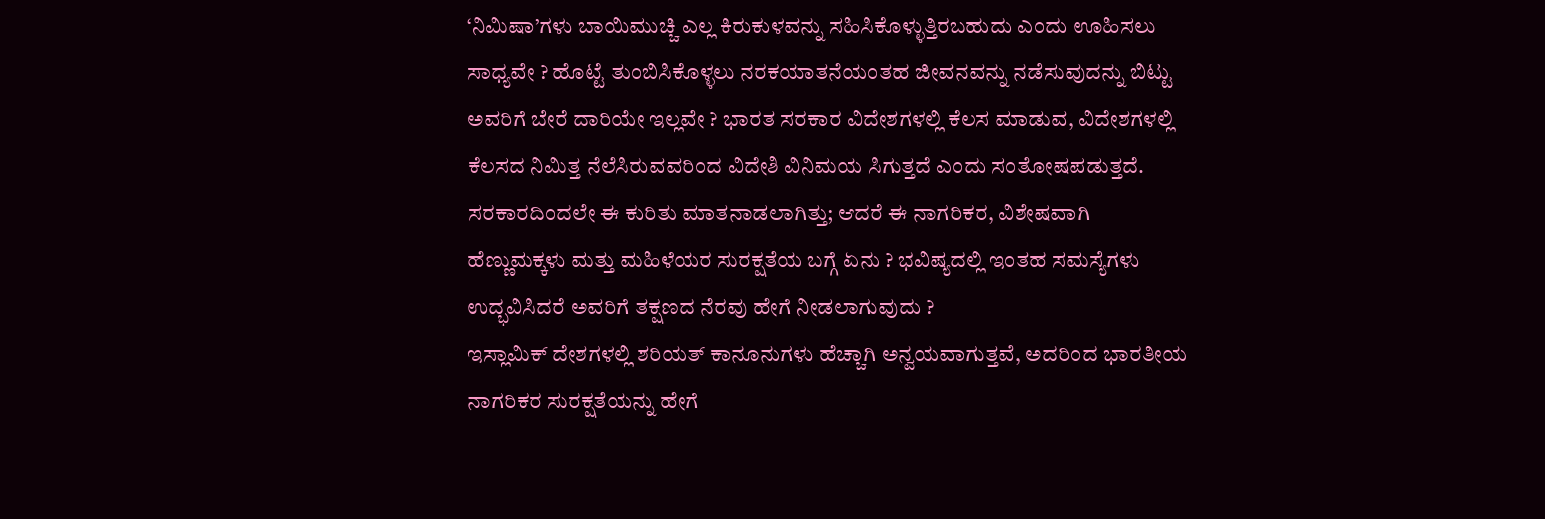‘ನಿಮಿಷಾ’ಗಳು ಬಾಯಿಮುಚ್ಚಿ ಎಲ್ಲ ಕಿರುಕುಳವನ್ನು ಸಹಿಸಿಕೊಳ್ಳುತ್ತಿರಬಹುದು ಎಂದು ಊಹಿಸಲು ಸಾಧ್ಯವೇ ? ಹೊಟ್ಟೆ ತುಂಬಿಸಿಕೊಳ್ಳಲು ನರಕಯಾತನೆಯಂತಹ ಜೀವನವನ್ನು ನಡೆಸುವುದನ್ನು ಬಿಟ್ಟು ಅವರಿಗೆ ಬೇರೆ ದಾರಿಯೇ ಇಲ್ಲವೇ ? ಭಾರತ ಸರಕಾರ ವಿದೇಶಗಳಲ್ಲಿ ಕೆಲಸ ಮಾಡುವ, ವಿದೇಶಗಳಲ್ಲಿ ಕೆಲಸದ ನಿಮಿತ್ತ ನೆಲೆಸಿರುವವರಿಂದ ವಿದೇಶಿ ವಿನಿಮಯ ಸಿಗುತ್ತದೆ ಎಂದು ಸಂತೋಷಪಡುತ್ತದೆ. ಸರಕಾರದಿಂದಲೇ ಈ ಕುರಿತು ಮಾತನಾಡಲಾಗಿತ್ತು; ಆದರೆ ಈ ನಾಗರಿಕರ, ವಿಶೇಷವಾಗಿ ಹೆಣ್ಣುಮಕ್ಕಳು ಮತ್ತು ಮಹಿಳೆಯರ ಸುರಕ್ಷತೆಯ ಬಗ್ಗೆ ಏನು ? ಭವಿಷ್ಯದಲ್ಲಿ ಇಂತಹ ಸಮಸ್ಯೆಗಳು ಉದ್ಭವಿಸಿದರೆ ಅವರಿಗೆ ತಕ್ಷಣದ ನೆರವು ಹೇಗೆ ನೀಡಲಾಗುವುದು ?
ಇಸ್ಲಾಮಿಕ್ ದೇಶಗಳಲ್ಲಿ ಶರಿಯತ್ ಕಾನೂನುಗಳು ಹೆಚ್ಚಾಗಿ ಅನ್ವಯವಾಗುತ್ತವೆ, ಅದರಿಂದ ಭಾರತೀಯ ನಾಗರಿಕರ ಸುರಕ್ಷತೆಯನ್ನು ಹೇಗೆ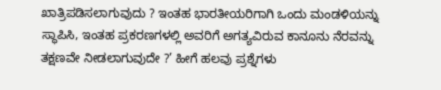ಖಾತ್ರಿಪಡಿಸಲಾಗುವುದು ? ಇಂತಹ ಭಾರತೀಯರಿಗಾಗಿ ಒಂದು ಮಂಡಳಿಯನ್ನು ಸ್ಥಾಪಿಸಿ, ಇಂತಹ ಪ್ರಕರಣಗಳಲ್ಲಿ ಅವರಿಗೆ ಅಗತ್ಯವಿರುವ ಕಾನೂನು ನೆರವನ್ನು ತಕ್ಷಣವೇ ನೀಡಲಾಗುವುದೇ ?’ ಹೀಗೆ ಹಲವು ಪ್ರಶ್ನೆಗಳು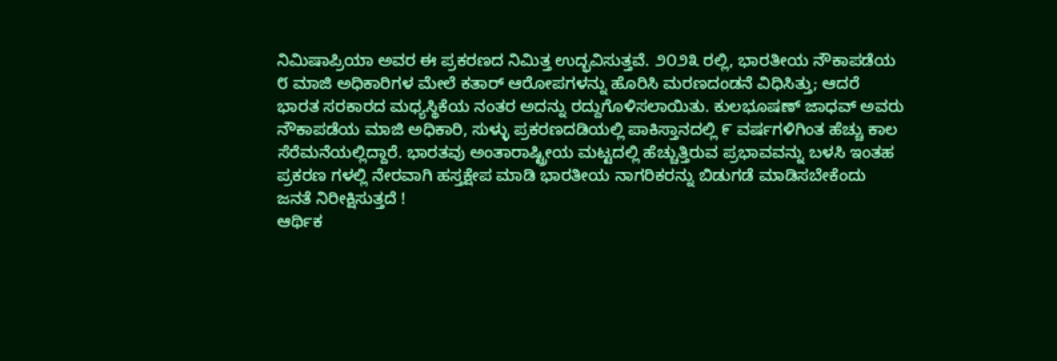ನಿಮಿಷಾಪ್ರಿಯಾ ಅವರ ಈ ಪ್ರಕರಣದ ನಿಮಿತ್ತ ಉದ್ಭವಿಸುತ್ತವೆ. ೨೦೨೩ ರಲ್ಲಿ, ಭಾರತೀಯ ನೌಕಾಪಡೆಯ ೮ ಮಾಜಿ ಅಧಿಕಾರಿಗಳ ಮೇಲೆ ಕತಾರ್ ಆರೋಪಗಳನ್ನು ಹೊರಿಸಿ ಮರಣದಂಡನೆ ವಿಧಿಸಿತ್ತು; ಆದರೆ ಭಾರತ ಸರಕಾರದ ಮಧ್ಯಸ್ಥಿಕೆಯ ನಂತರ ಅದನ್ನು ರದ್ದುಗೊಳಿಸಲಾಯಿತು. ಕುಲಭೂಷಣ್ ಜಾಧವ್ ಅವರು ನೌಕಾಪಡೆಯ ಮಾಜಿ ಅಧಿಕಾರಿ, ಸುಳ್ಳು ಪ್ರಕರಣದಡಿಯಲ್ಲಿ ಪಾಕಿಸ್ತಾನದಲ್ಲಿ ೯ ವರ್ಷಗಳಿಗಿಂತ ಹೆಚ್ಚು ಕಾಲ ಸೆರೆಮನೆಯಲ್ಲಿದ್ದಾರೆ. ಭಾರತವು ಅಂತಾರಾಷ್ಟ್ರೀಯ ಮಟ್ಟದಲ್ಲಿ ಹೆಚ್ಚುತ್ತಿರುವ ಪ್ರಭಾವವನ್ನು ಬಳಸಿ ಇಂತಹ ಪ್ರಕರಣ ಗಳಲ್ಲಿ ನೇರವಾಗಿ ಹಸ್ತಕ್ಷೇಪ ಮಾಡಿ ಭಾರತೀಯ ನಾಗರಿಕರನ್ನು ಬಿಡುಗಡೆ ಮಾಡಿಸಬೇಕೆಂದು ಜನತೆ ನಿರೀಕ್ಷಿಸುತ್ತದೆ !
ಆರ್ಥಿಕ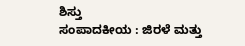ಶಿಸ್ತು
ಸಂಪಾದಕೀಯ : ಜಿರಳೆ ಮತ್ತು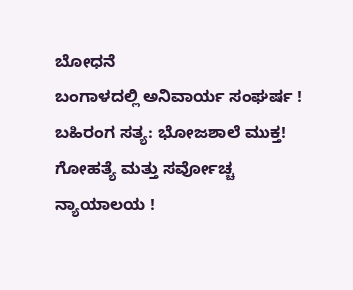ಬೋಧನೆ
ಬಂಗಾಳದಲ್ಲಿ ಅನಿವಾರ್ಯ ಸಂಘರ್ಷ !
ಬಹಿರಂಗ ಸತ್ಯ: ಭೋಜಶಾಲೆ ಮುಕ್ತ!
ಗೋಹತ್ಯೆ ಮತ್ತು ಸರ್ವೋಚ್ಚ ನ್ಯಾಯಾಲಯ !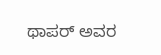ಥಾಪರ್ ಅವರ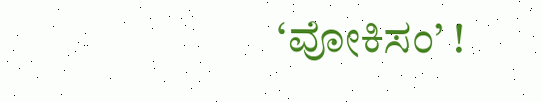‘ವೋಕಿಸಂ’ !